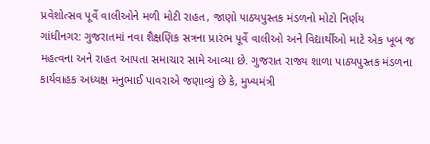પ્રવેશોત્સવ પૂર્વે વાલીઓને મળી મોટી રાહત, જાણો પાઠ્યપુસ્તક મંડળનો મોટો નિર્ણય
ગાંધીનગર: ગુજરાતમાં નવા શૈક્ષણિક સત્રના પ્રારંભ પૂર્વે વાલીઓ અને વિદ્યાર્થીઓ માટે એક ખૂબ જ મહત્વના અને રાહત આપતા સમાચાર સામે આવ્યા છે. ગુજરાત રાજ્ય શાળા પાઠ્યપુસ્તક મંડળના કાર્યવાહક અધ્યક્ષ મનુભાઈ પાવરાએ જણાવ્યું છે કે, મુખ્યમંત્રી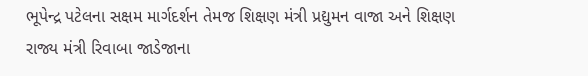ભૂપેન્દ્ર પટેલના સક્ષમ માર્ગદર્શન તેમજ શિક્ષણ મંત્રી પ્રદ્યુમન વાજા અને શિક્ષણ રાજ્ય મંત્રી રિવાબા જાડેજાના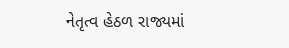નેતૃત્વ હેઠળ રાજ્યમાં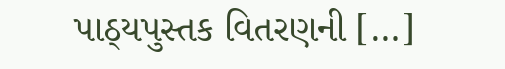પાઠ્યપુસ્તક વિતરણની […]